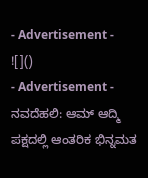- Advertisement -
![]()
- Advertisement -
ನವದೆಹಲಿ: ಆಮ್ ಆದ್ಮಿ ಪಕ್ಷದಲ್ಲಿ ಆಂತರಿಕ ಭಿನ್ನಮತ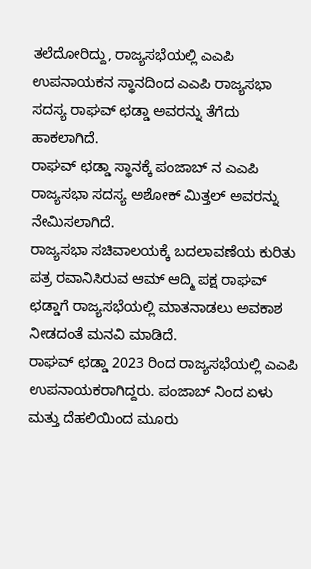ತಲೆದೋರಿದ್ದು, ರಾಜ್ಯಸಭೆಯಲ್ಲಿ ಎಎಪಿ ಉಪನಾಯಕನ ಸ್ಥಾನದಿಂದ ಎಎಪಿ ರಾಜ್ಯಸಭಾ ಸದಸ್ಯ ರಾಘವ್ ಛಡ್ಡಾ ಅವರನ್ನು ತೆಗೆದು ಹಾಕಲಾಗಿದೆ.
ರಾಘವ್ ಛಡ್ಡಾ ಸ್ಥಾನಕ್ಕೆ ಪಂಜಾಬ್ ನ ಎಎಪಿ ರಾಜ್ಯಸಭಾ ಸದಸ್ಯ ಅಶೋಕ್ ಮಿತ್ತಲ್ ಅವರನ್ನು ನೇಮಿಸಲಾಗಿದೆ.
ರಾಜ್ಯಸಭಾ ಸಚಿವಾಲಯಕ್ಕೆ ಬದಲಾವಣೆಯ ಕುರಿತು ಪತ್ರ ರವಾನಿಸಿರುವ ಆಮ್ ಆದ್ಮಿ ಪಕ್ಷ ರಾಘವ್ ಛಡ್ಡಾಗೆ ರಾಜ್ಯಸಭೆಯಲ್ಲಿ ಮಾತನಾಡಲು ಅವಕಾಶ ನೀಡದಂತೆ ಮನವಿ ಮಾಡಿದೆ.
ರಾಘವ್ ಛಡ್ಡಾ 2023 ರಿಂದ ರಾಜ್ಯಸಭೆಯಲ್ಲಿ ಎಎಪಿ ಉಪನಾಯಕರಾಗಿದ್ದರು. ಪಂಜಾಬ್ ನಿಂದ ಏಳು ಮತ್ತು ದೆಹಲಿಯಿಂದ ಮೂರು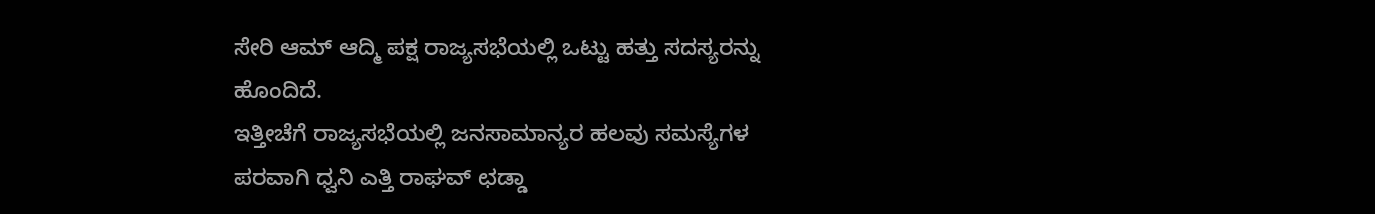ಸೇರಿ ಆಮ್ ಆದ್ಮಿ ಪಕ್ಷ ರಾಜ್ಯಸಭೆಯಲ್ಲಿ ಒಟ್ಟು ಹತ್ತು ಸದಸ್ಯರನ್ನು ಹೊಂದಿದೆ.
ಇತ್ತೀಚೆಗೆ ರಾಜ್ಯಸಭೆಯಲ್ಲಿ ಜನಸಾಮಾನ್ಯರ ಹಲವು ಸಮಸ್ಯೆಗಳ ಪರವಾಗಿ ಧ್ವನಿ ಎತ್ತಿ ರಾಘವ್ ಛಡ್ಡಾ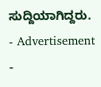ಸುದ್ದಿಯಾಗಿದ್ದರು.
- Advertisement -